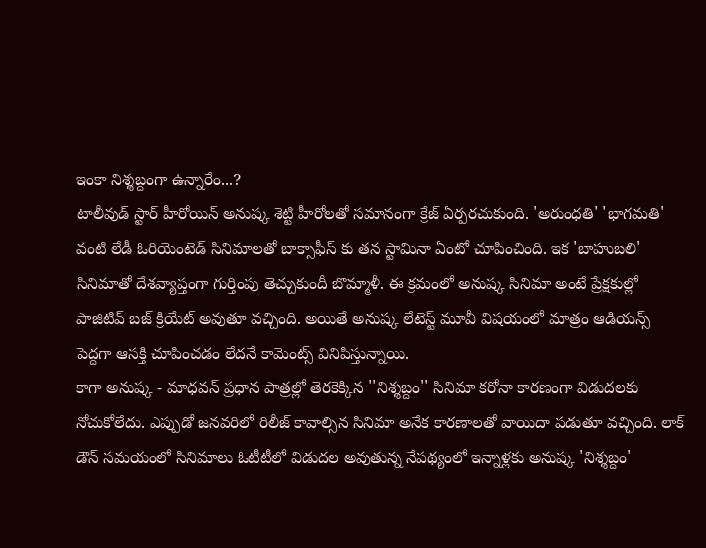ఇంకా నిశ్శబ్దంగా ఉన్నారేం...?
టాలీవుడ్ స్టార్ హీరోయిన్ అనుష్క శెట్టి హీరోలతో సమానంగా క్రేజ్ ఏర్పరచుకుంది. 'అరుంధతి' 'భాగమతి' వంటి లేడీ ఓరియెంటెడ్ సినిమాలతో బాక్సాఫీస్ కు తన స్టామినా ఏంటో చూపించింది. ఇక 'బాహుబలి' సినిమాతో దేశవ్యాప్తంగా గుర్తింపు తెచ్చుకుందీ బొమ్మాళీ. ఈ క్రమంలో అనుష్క సినిమా అంటే ప్రేక్షకుల్లో పాజిటివ్ బజ్ క్రియేట్ అవుతూ వచ్చింది. అయితే అనుష్క లేటెస్ట్ మూవీ విషయంలో మాత్రం ఆడియన్స్ పెద్దగా ఆసక్తి చూపించడం లేదనే కామెంట్స్ వినిపిస్తున్నాయి.
కాగా అనుష్క - మాధవన్ ప్రధాన పాత్రల్లో తెరకెక్కిన ''నిశ్శబ్దం'' సినిమా కరోనా కారణంగా విడుదలకు నోచుకోలేదు. ఎప్పుడో జనవరిలో రిలీజ్ కావాల్సిన సినిమా అనేక కారణాలతో వాయిదా పడుతూ వచ్చింది. లాక్ డౌన్ సమయంలో సినిమాలు ఓటీటీలో విడుదల అవుతున్న నేపథ్యంలో ఇన్నాళ్లకు అనుష్క 'నిశ్శబ్దం'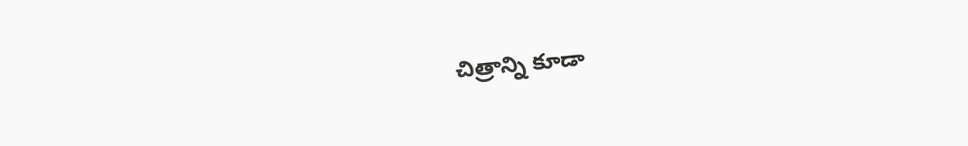చిత్రాన్ని కూడా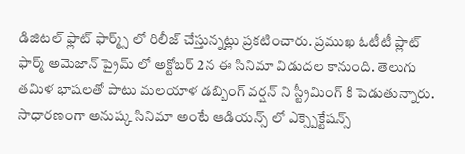డిజిటల్ ఫ్లాట్ ఫార్మ్స్ లో రిలీజ్ చేస్తున్నట్లు ప్రకటించారు. ప్రముఖ ఓటీటీ ప్లాట్ ఫార్మ్ అమెజాన్ ప్రైమ్ లో అక్టోబర్ 2న ఈ సినిమా విడుదల కానుంది. తెలుగు తమిళ భాషలతో పాటు మలయాళ డబ్బింగ్ వర్షన్ ని స్ట్రీమింగ్ కి పెడుతున్నారు.
సాధారణంగా అనుష్క సినిమా అంటే ఆడియన్స్ లో ఎక్స్పెక్టేషన్స్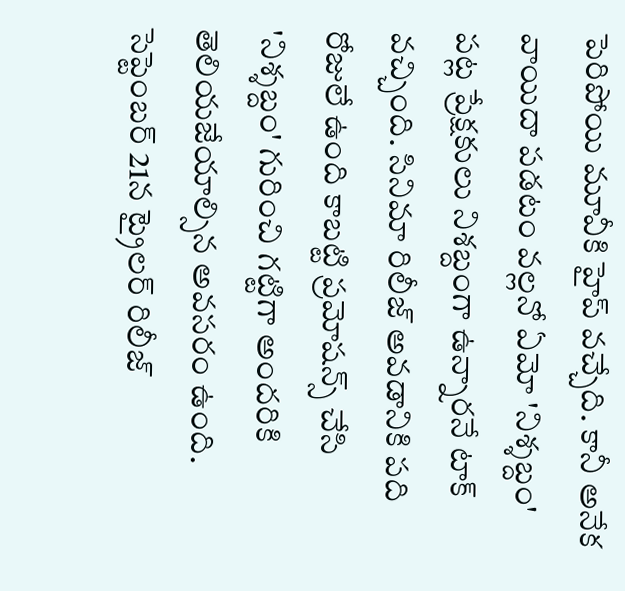పెరిపోయి మూవీకి హైప్ వచ్చేది. కానీ అనేక వాయిదా పడటం వల్లనో ఏమో 'నిశ్శబ్దం' పట్ల ప్రేక్షకులు నిశబ్దంగా ఉన్నారనే టాక్ వచ్చింది. సినిమా రిలీజ్ అవడానికి పది రోజులే ఉంది కాబట్టి ప్రమోషన్స్ చేసి 'నిశ్శబ్దం' గురించి గట్టిగా అందరికి తెలియజేయాల్సిన అవసరం ఉంది. సెప్టెంబర్ 21న ట్రైలర్ రిలీజ్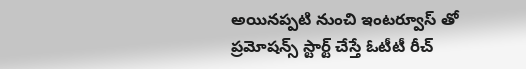అయినప్పటి నుంచి ఇంటర్వూస్ తో ప్రమోషన్స్ స్టార్ట్ చేస్తే ఓటీటీ రీచ్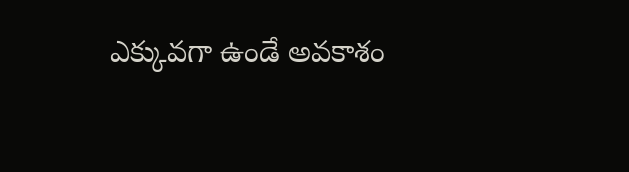ఎక్కువగా ఉండే అవకాశం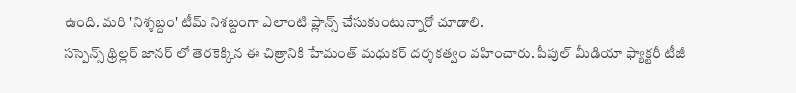ఉంది. మరి 'నిశ్శబ్దం' టీమ్ నిశబ్దంగా ఎలాంటి ప్లాన్స్ చేసుకుంటున్నారో చూడాలి.
సస్పెన్స్ థ్రిల్లర్ జానర్ లో తెరకెక్కిన ఈ చిత్రానికి హేమంత్ మధుకర్ దర్శకత్వం వహించారు. పీపుల్ మీడియా ఫ్యాక్టరీ టీజీ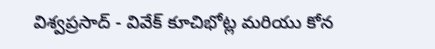విశ్వప్రసాద్ - వివేక్ కూచిభోట్ల మరియు కోన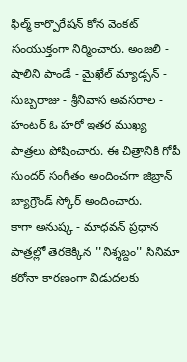ఫిల్మ్ కార్పొరేషన్ కోన వెంకట్ సంయుక్తంగా నిర్మించారు. అంజలి - షాలిని పాండే - మైఖేల్ మ్యాడ్సన్ - సుబ్బరాజు - శ్రీనివాస అవసరాల - హంటర్ ఓ హరో ఇతర ముఖ్య పాత్రలు పోషించారు. ఈ చిత్రానికి గోపీ సుందర్ సంగీతం అందించగా జిబ్రాన్ బ్యాగ్రౌండ్ స్కోర్ అందించారు.
కాగా అనుష్క - మాధవన్ ప్రధాన పాత్రల్లో తెరకెక్కిన ''నిశ్శబ్దం'' సినిమా కరోనా కారణంగా విడుదలకు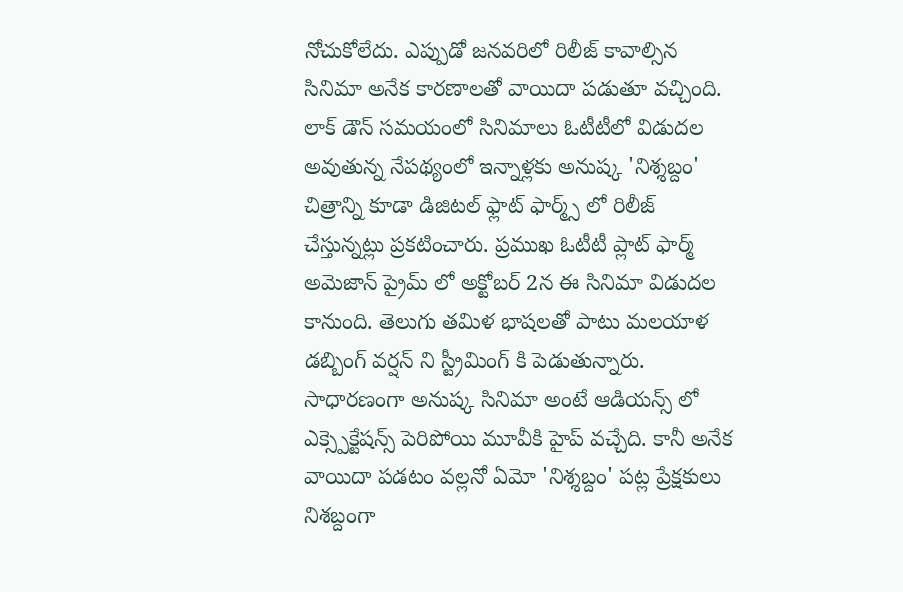నోచుకోలేదు. ఎప్పుడో జనవరిలో రిలీజ్ కావాల్సిన సినిమా అనేక కారణాలతో వాయిదా పడుతూ వచ్చింది. లాక్ డౌన్ సమయంలో సినిమాలు ఓటీటీలో విడుదల అవుతున్న నేపథ్యంలో ఇన్నాళ్లకు అనుష్క 'నిశ్శబ్దం' చిత్రాన్ని కూడా డిజిటల్ ఫ్లాట్ ఫార్మ్స్ లో రిలీజ్ చేస్తున్నట్లు ప్రకటించారు. ప్రముఖ ఓటీటీ ప్లాట్ ఫార్మ్ అమెజాన్ ప్రైమ్ లో అక్టోబర్ 2న ఈ సినిమా విడుదల కానుంది. తెలుగు తమిళ భాషలతో పాటు మలయాళ డబ్బింగ్ వర్షన్ ని స్ట్రీమింగ్ కి పెడుతున్నారు.
సాధారణంగా అనుష్క సినిమా అంటే ఆడియన్స్ లో ఎక్స్పెక్టేషన్స్ పెరిపోయి మూవీకి హైప్ వచ్చేది. కానీ అనేక వాయిదా పడటం వల్లనో ఏమో 'నిశ్శబ్దం' పట్ల ప్రేక్షకులు నిశబ్దంగా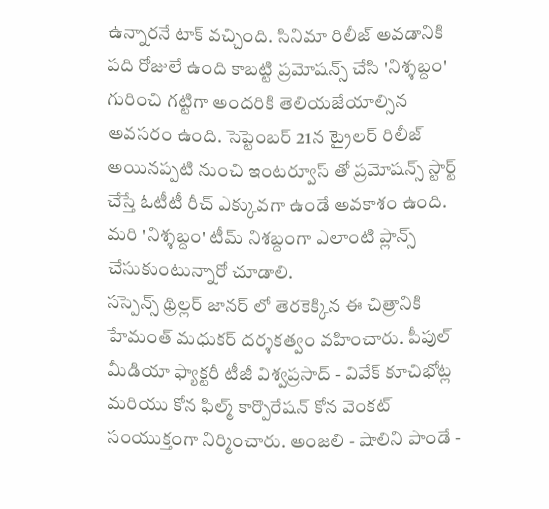ఉన్నారనే టాక్ వచ్చింది. సినిమా రిలీజ్ అవడానికి పది రోజులే ఉంది కాబట్టి ప్రమోషన్స్ చేసి 'నిశ్శబ్దం' గురించి గట్టిగా అందరికి తెలియజేయాల్సిన అవసరం ఉంది. సెప్టెంబర్ 21న ట్రైలర్ రిలీజ్ అయినప్పటి నుంచి ఇంటర్వూస్ తో ప్రమోషన్స్ స్టార్ట్ చేస్తే ఓటీటీ రీచ్ ఎక్కువగా ఉండే అవకాశం ఉంది. మరి 'నిశ్శబ్దం' టీమ్ నిశబ్దంగా ఎలాంటి ప్లాన్స్ చేసుకుంటున్నారో చూడాలి.
సస్పెన్స్ థ్రిల్లర్ జానర్ లో తెరకెక్కిన ఈ చిత్రానికి హేమంత్ మధుకర్ దర్శకత్వం వహించారు. పీపుల్ మీడియా ఫ్యాక్టరీ టీజీ విశ్వప్రసాద్ - వివేక్ కూచిభోట్ల మరియు కోన ఫిల్మ్ కార్పొరేషన్ కోన వెంకట్ సంయుక్తంగా నిర్మించారు. అంజలి - షాలిని పాండే -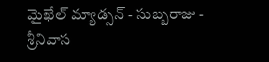మైఖేల్ మ్యాడ్సన్ - సుబ్బరాజు - శ్రీనివాస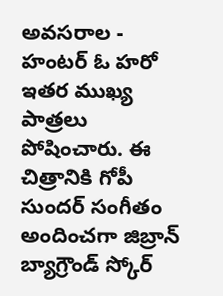అవసరాల - హంటర్ ఓ హరో ఇతర ముఖ్య పాత్రలు పోషించారు. ఈ చిత్రానికి గోపీ సుందర్ సంగీతం అందించగా జిబ్రాన్ బ్యాగ్రౌండ్ స్కోర్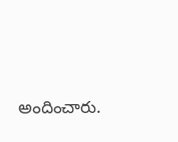అందించారు.